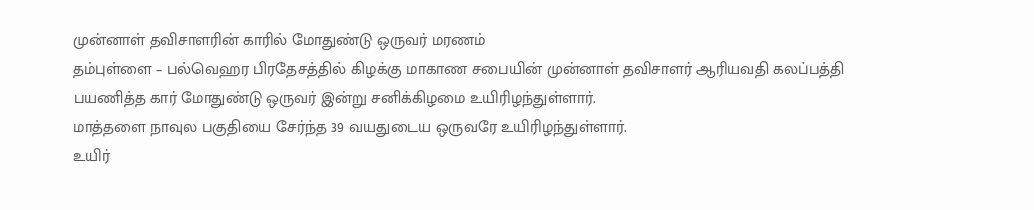முன்னாள் தவிசாளரின் காரில் மோதுண்டு ஒருவர் மரணம்
தம்புள்ளை – பல்வெஹர பிரதேசத்தில் கிழக்கு மாகாண சபையின் முன்னாள் தவிசாளர் ஆரியவதி கலப்பத்தி பயணித்த கார் மோதுண்டு ஒருவர் இன்று சனிக்கிழமை உயிரிழந்துள்ளார்.
மாத்தளை நாவுல பகுதியை சேர்ந்த 39 வயதுடைய ஒருவரே உயிரிழந்துள்ளார்.
உயிர்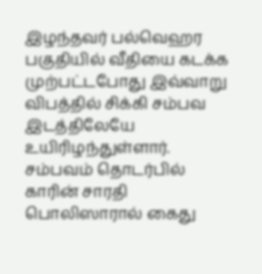இழந்தவர் பல்வெஹர பகுதியில் வீதியை கடக்க முற்பட்டபோது இவ்வாறு விபத்தில் சிக்கி சம்பவ இடத்திலேயே உயிரிழந்துள்ளார்.
சம்பவம் தொடர்பில் காரின் சாரதி பொலிஸாரால் கைது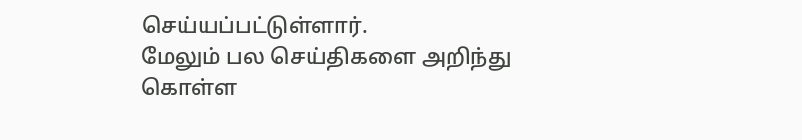செய்யப்பட்டுள்ளார்.
மேலும் பல செய்திகளை அறிந்து கொள்ள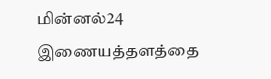மின்னல்24 இணையத்தளத்தை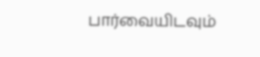பார்வையிடவும்